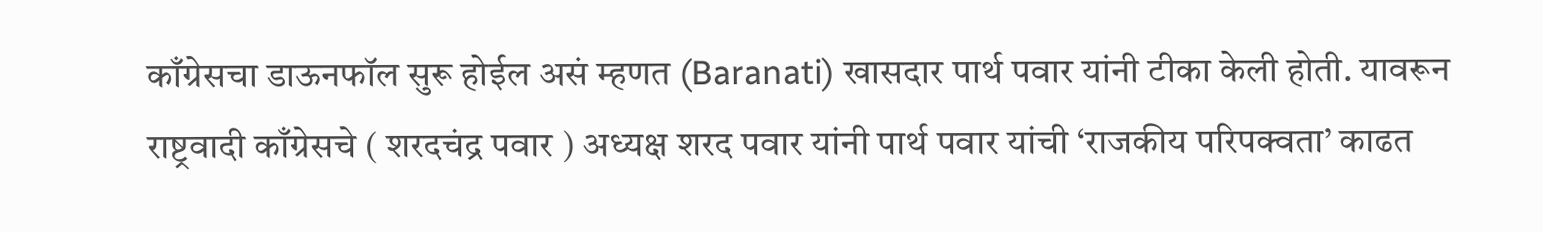काँग्रेसचा डाऊनफॉल सुरू होईल असं म्हणत (Baranati) खासदार पार्थ पवार यांनी टीका केली होती. यावरून राष्ट्रवादी काँग्रेसचे ( शरदचंद्र पवार ) अध्यक्ष शरद पवार यांनी पार्थ पवार यांची ‘राजकीय परिपक्वता’ काढत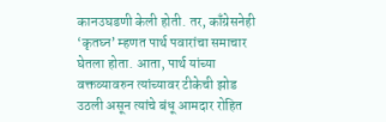कानउघडणी केली होती. तर, काँग्रेसनेही ‘कृतघ्न’ म्हणत पार्थ पवारांचा समाचार घेतला होता. आता, पार्थ यांच्या वक्तव्यावरुन त्यांच्यावर टीकेची झोड उठली असून त्यांचे बंधू आमदार रोहित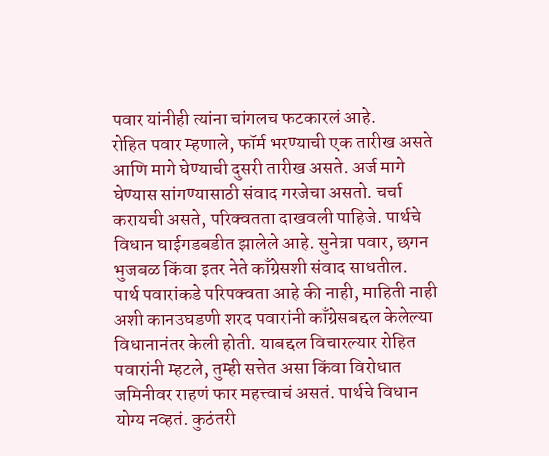पवार यांनीही त्यांना चांगलच फटकारलं आहे.
रोहित पवार म्हणाले, फॉर्म भरण्याची एक तारीख असते आणि मागे घेण्याची दुसरी तारीख असते. अर्ज मागे घेण्यास सांगण्यासाठी संवाद गरजेचा असतो. चर्चा करायची असते, परिक्वतता दाखवली पाहिजे. पार्थचे विधान घाईगडबडीत झालेले आहे. सुनेत्रा पवार, छगन भुजबळ किंवा इतर नेते काँग्रेसशी संवाद साधतील.
पार्थ पवारांकडे परिपक्वता आहे की नाही, माहिती नाही अशी कानउघडणी शरद पवारांनी काँग्रेसबद्दल केलेल्या विधानानंतर केली होती. याबद्दल विचारल्यार रोहित पवारांनी म्हटले, तुम्ही सत्तेत असा किंवा विरोधात जमिनीवर राहणं फार महत्त्वाचं असतं. पार्थचे विधान योग्य नव्हतं. कुठंतरी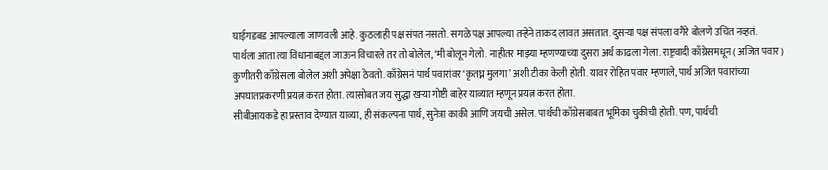घाईगडबड आपल्याला जाणवली आहे. कुठलाही पक्ष संपत नसतो. सगळे पक्ष आपल्या तऱ्हेने ताकद लावत असतात. दुसऱ्या पक्ष संपला वगैरे बोलणे उचित नव्हतं.
पार्थला आता त्या विधानाबद्दल जाऊन विचारले तर तो बोलेल, ‘मी बोलून गेलो. नाहीतर माझ्या म्हणण्याच्या दुसरा अर्थ काढला गेला. राष्ट्रवादी काँग्रेसमधून ( अजित पवार ) कुणीतरी काँग्रेसला बोलेल अशी अपेक्षा ठेवतो. काँग्रेसनं पार्थ पवारांवर ‘कृतघ्न मुलगा’ अशी टीका केली होती. यावर रोहित पवार म्हणाले, पार्थ अजित पवारांच्या अपघातप्रकरणी प्रयत्न करत होता. त्यासोबत जय सुद्धा खऱ्या गोष्टी बाहेर याव्यात म्हणून प्रयत्न करत होता.
सीबीआयकडे हा प्रस्ताव देण्यात याव्या, ही संकल्पना पार्थ, सुनेत्रा काकी आणि जयची असेल. पार्थची काँग्रेसबाबत भूमिका चुकीची होती. पण, पार्थची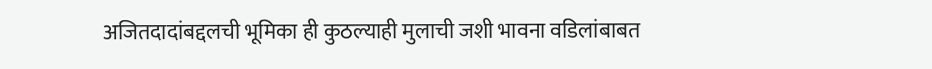अजितदादांबद्दलची भूमिका ही कुठल्याही मुलाची जशी भावना वडिलांबाबत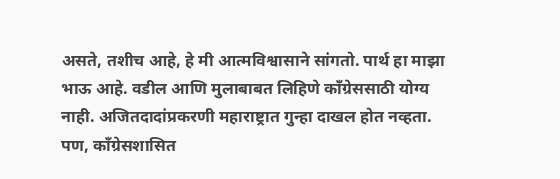असते, तशीच आहे, हे मी आत्मविश्वासाने सांगतो. पार्थ हा माझा भाऊ आहे. वडील आणि मुलाबाबत लिहिणे काँग्रेससाठी योग्य नाही. अजितदादांप्रकरणी महाराष्ट्रात गुन्हा दाखल होत नव्हता. पण, काँग्रेसशासित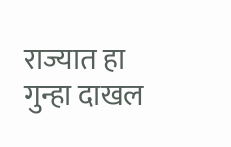राज्यात हा गुन्हा दाखल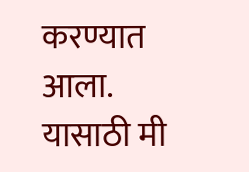करण्यात आला. यासाठी मी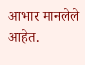आभार मानलेले आहेत.